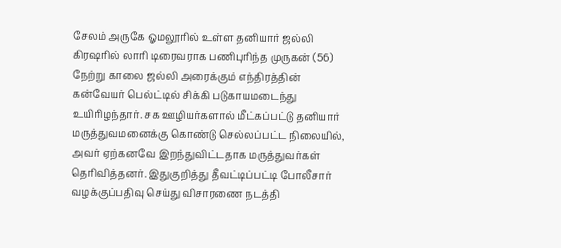சேலம் அருகே ஓமலூரில் உள்ள தனியார் ஜல்லி கிரஷரில் லாரி டிரைவராக பணிபுரிந்த முருகன் (56) நேற்று காலை ஜல்லி அரைக்கும் எந்திரத்தின் கன்வேயர் பெல்ட்டில் சிக்கி படுகாயமடைந்து உயிரிழந்தார். சக ஊழியர்களால் மீட்கப்பட்டு தனியார் மருத்துவமனைக்கு கொண்டு செல்லப்பட்ட நிலையில், அவர் ஏற்கனவே இறந்துவிட்டதாக மருத்துவர்கள் தெரிவித்தனர். இதுகுறித்து தீவட்டிப்பட்டி போலீசார் வழக்குப்பதிவு செய்து விசாரணை நடத்தி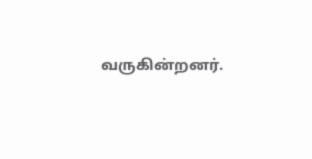வருகின்றனர்.